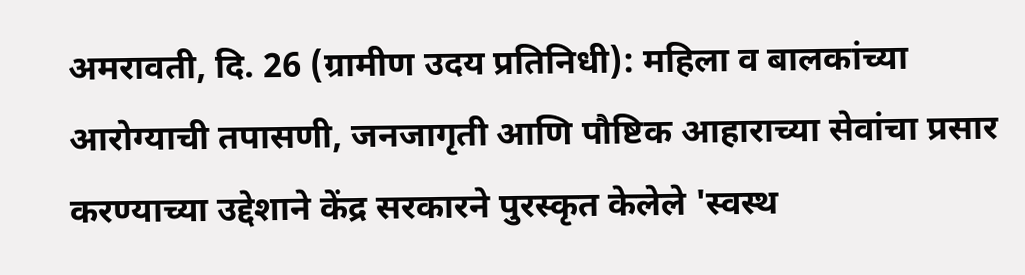अमरावती, दि. 26 (ग्रामीण उदय प्रतिनिधी): महिला व बालकांच्या आरोग्याची तपासणी, जनजागृती आणि पौष्टिक आहाराच्या सेवांचा प्रसार करण्याच्या उद्देशाने केंद्र सरकारने पुरस्कृत केलेले 'स्वस्थ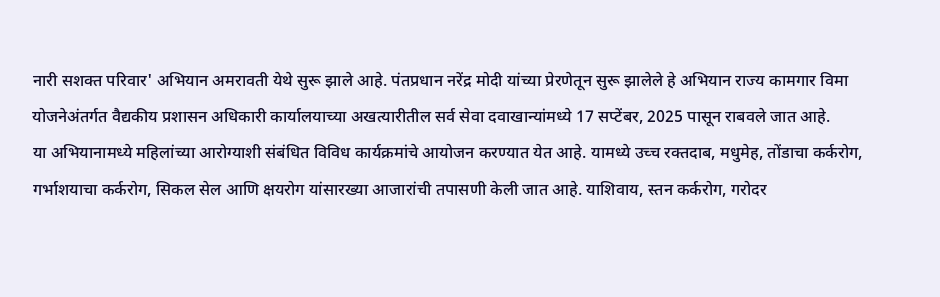नारी सशक्त परिवार' अभियान अमरावती येथे सुरू झाले आहे. पंतप्रधान नरेंद्र मोदी यांच्या प्रेरणेतून सुरू झालेले हे अभियान राज्य कामगार विमा योजनेअंतर्गत वैद्यकीय प्रशासन अधिकारी कार्यालयाच्या अखत्यारीतील सर्व सेवा दवाखान्यांमध्ये 17 सप्टेंबर, 2025 पासून राबवले जात आहे.
या अभियानामध्ये महिलांच्या आरोग्याशी संबंधित विविध कार्यक्रमांचे आयोजन करण्यात येत आहे. यामध्ये उच्च रक्तदाब, मधुमेह, तोंडाचा कर्करोग, गर्भाशयाचा कर्करोग, सिकल सेल आणि क्षयरोग यांसारख्या आजारांची तपासणी केली जात आहे. याशिवाय, स्तन कर्करोग, गरोदर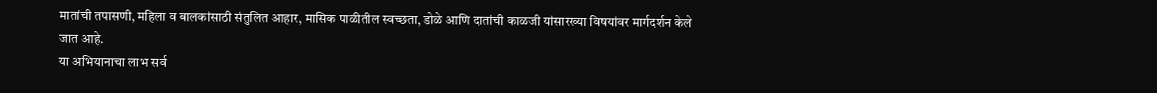मातांची तपासणी, महिला व बालकांसाठी संतुलित आहार, मासिक पाळीतील स्वच्छता, डोळे आणि दातांची काळजी यांसारख्या विषयांवर मार्गदर्शन केले जात आहे.
या अभियानाचा लाभ सर्व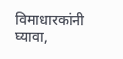विमाधारकांनी घ्यावा,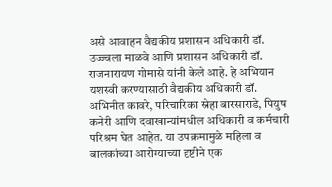असे आवाहन वैद्यकीय प्रशासन अधिकारी डॉ. उज्ज्वला माळवे आणि प्रशासन अधिकारी डॉ. राजनारायण गोमासे यांनी केले आहे. हे अभियान यशस्वी करण्यासाठी वैद्यकीय अधिकारी डॉ. अभिनीत कावरे, परिचारिका स्नेहा बारसाराडे, पियुष कनेरी आणि दवाखान्यांमधील अधिकारी व कर्मचारी परिश्रम घेत आहेत. या उपक्रमामुळे महिला व बालकांच्या आरोग्याच्या दृष्टीने एक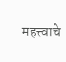महत्त्वाचे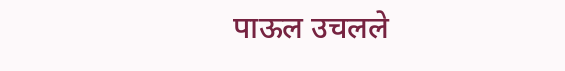पाऊल उचलले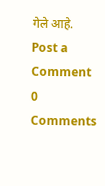गेले आहे.
Post a Comment
0 Comments